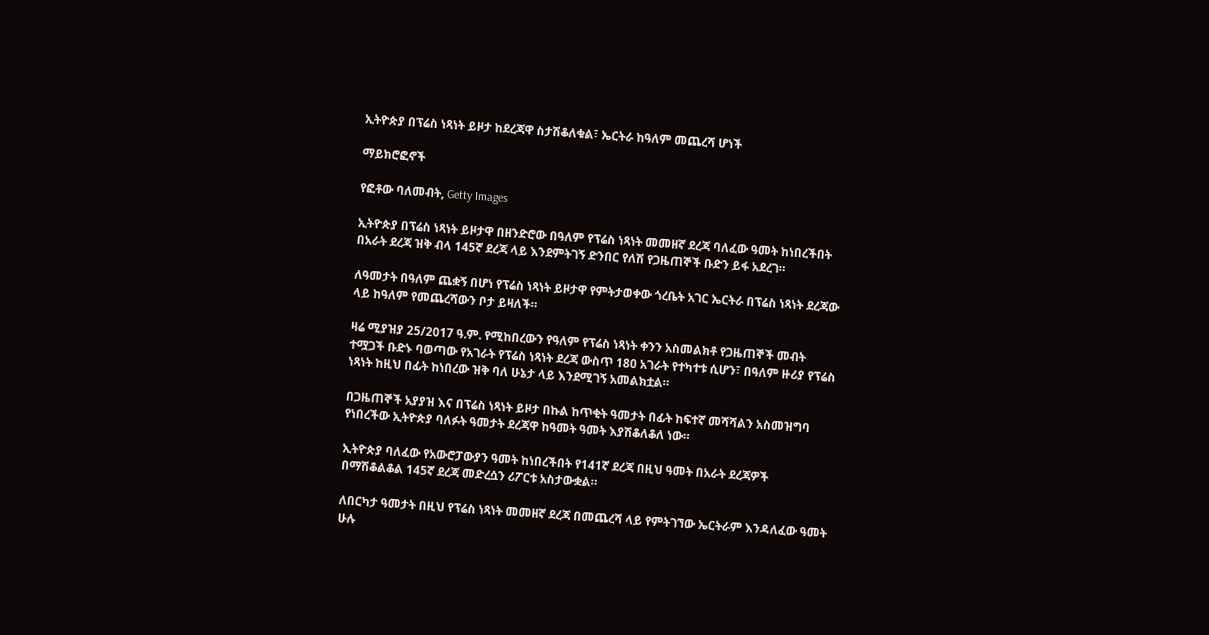ኢትዮጵያ በፕሬስ ነጻነት ይዞታ ከደረጃዋ ስታሽቆለቁል፣ ኤርትራ ከዓለም መጨረሻ ሆነች

ማይክሮፎኖች

የፎቶው ባለመብት, Getty Images

ኢትዮጵያ በፕሬስ ነጻነት ይዞታዋ በዘንድሮው በዓለም የፕሬስ ነጻነት መመዘኛ ደረጃ ባለፈው ዓመት ከነበረችበት በአራት ደረጃ ዝቅ ብላ 145ኛ ደረጃ ላይ እንደምትገኝ ድንበር የለሽ የጋዜጠኞች ቡድን ይፋ አደረገ።

ለዓመታት በዓለም ጨቋኝ በሆነ የፕሬስ ነጻነት ይዞታዋ የምትታወቀው ጎረቤት አገር ኤርትራ በፕሬስ ነጻነት ደረጃው ላይ ከዓለም የመጨረሻውን ቦታ ይዛለች።

ዛሬ ሚያዝያ 25/2017 ዓ.ም. የሚከበረውን የዓለም የፕሬስ ነጻነት ቀንን አስመልክቶ የጋዜጠኞች መብት ተሟጋች ቡድኑ ባወጣው የአገራት የፕሬስ ነጻነት ደረጃ ውስጥ 180 አገራት የተካተቱ ሲሆን፣ በዓለም ዙሪያ የፕሬስ ነጻነት ከዚህ በፊት ከነበረው ዝቅ ባለ ሁኔታ ላይ እንደሚገኝ አመልክቷል።

በጋዜጠኞች አያያዝ እና በፕሬስ ነጻነት ይዞታ በኩል ከጥቂት ዓመታት በፊት ከፍተኛ መሻሻልን አስመዝግባ የነበረችው ኢትዮጵያ ባለፉት ዓመታት ደረጃዋ ከዓመት ዓመት እያሽቆለቆለ ነው።

ኢትዮጵያ ባለፈው የአውሮፓውያን ዓመት ከነበረችበት የ141ኛ ደረጃ በዚህ ዓመት በአራት ደረጃዎች በማሽቆልቆል 145ኛ ደረጃ መድረሷን ሪፖርቱ አስታውቋል።

ለበርካታ ዓመታት በዚህ የፕሬስ ነጻነት መመዘኛ ደረጃ በመጨረሻ ላይ የምትገኘው ኤርትራም እንዳለፈው ዓመት ሁሉ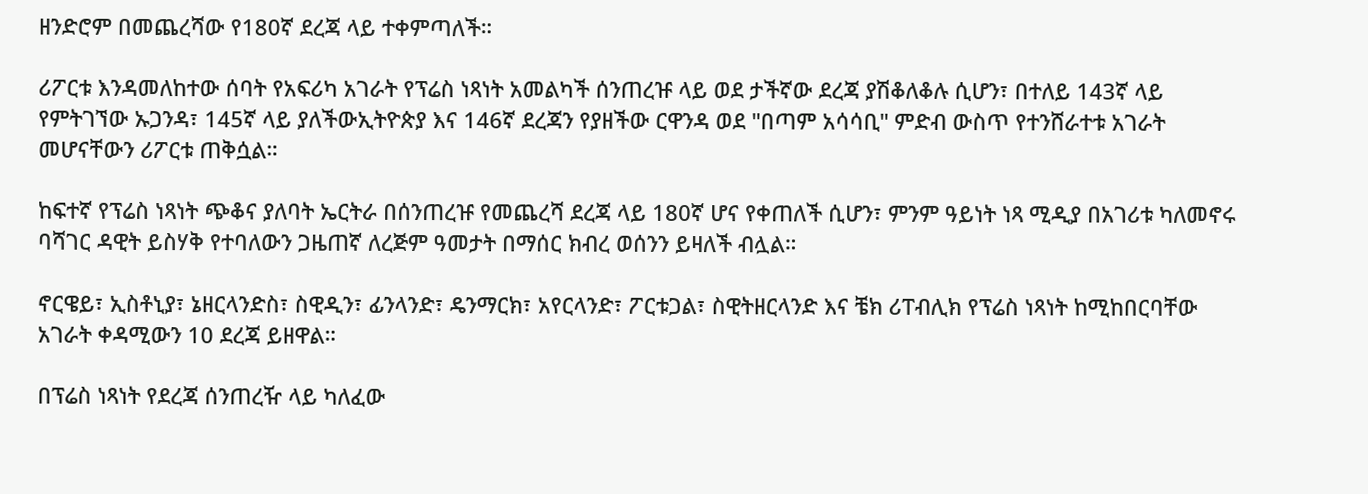ዘንድሮም በመጨረሻው የ180ኛ ደረጃ ላይ ተቀምጣለች።

ሪፖርቱ እንዳመለከተው ሰባት የአፍሪካ አገራት የፕሬስ ነጻነት አመልካች ሰንጠረዡ ላይ ወደ ታችኛው ደረጃ ያሽቆለቆሉ ሲሆን፣ በተለይ 143ኛ ላይ የምትገኘው ኡጋንዳ፣ 145ኛ ላይ ያለችውኢትዮጵያ እና 146ኛ ደረጃን የያዘችው ርዋንዳ ወደ "በጣም አሳሳቢ" ምድብ ውስጥ የተንሸራተቱ አገራት መሆናቸውን ሪፖርቱ ጠቅሷል።

ከፍተኛ የፕሬስ ነጻነት ጭቆና ያለባት ኤርትራ በሰንጠረዡ የመጨረሻ ደረጃ ላይ 180ኛ ሆና የቀጠለች ሲሆን፣ ምንም ዓይነት ነጻ ሚዲያ በአገሪቱ ካለመኖሩ ባሻገር ዳዊት ይስሃቅ የተባለውን ጋዜጠኛ ለረጅም ዓመታት በማሰር ክብረ ወሰንን ይዛለች ብሏል።

ኖርዌይ፣ ኢስቶኒያ፣ ኔዘርላንድስ፣ ስዊዲን፣ ፊንላንድ፣ ዴንማርክ፣ አየርላንድ፣ ፖርቱጋል፣ ስዊትዘርላንድ እና ቼክ ሪፐብሊክ የፕሬስ ነጻነት ከሚከበርባቸው አገራት ቀዳሚውን 10 ደረጃ ይዘዋል።

በፕሬስ ነጻነት የደረጃ ሰንጠረዥ ላይ ካለፈው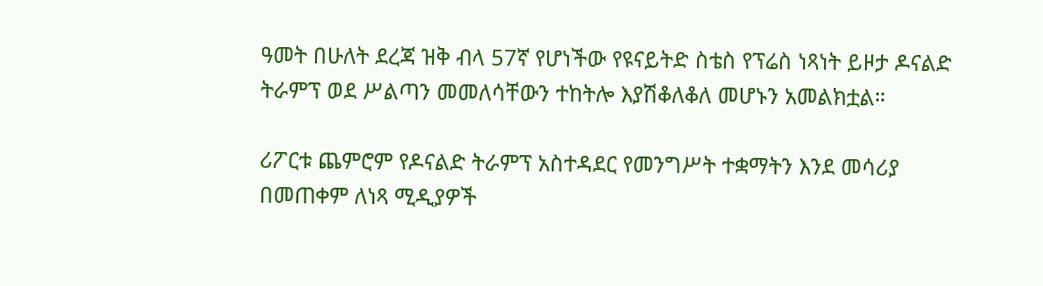ዓመት በሁለት ደረጃ ዝቅ ብላ 57ኛ የሆነችው የዩናይትድ ስቴስ የፕሬስ ነጻነት ይዞታ ዶናልድ ትራምፕ ወደ ሥልጣን መመለሳቸውን ተከትሎ እያሽቆለቆለ መሆኑን አመልክቷል።

ሪፖርቱ ጨምሮም የዶናልድ ትራምፕ አስተዳደር የመንግሥት ተቋማትን እንደ መሳሪያ በመጠቀም ለነጻ ሚዲያዎች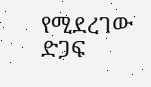የሚደረገው ድጋፍ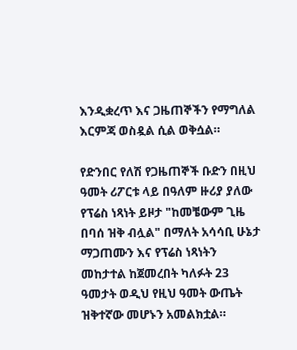እንዲቋረጥ እና ጋዜጠኞችን የማግለል እርምጃ ወስዷል ሲል ወቅሷል።

የድንበር የለሽ የጋዜጠኞች ቡድን በዚህ ዓመት ሪፖርቱ ላይ በዓለም ዙሪያ ያለው የፕሬስ ነጻነት ይዞታ "ከመቼውም ጊዜ በባሰ ዝቅ ብሏል" በማለት አሳሳቢ ሁኔታ ማጋጠሙን እና የፕሬስ ነጻነትን መከታተል ከጀመረበት ካለፉት 23 ዓመታት ወዲህ የዚህ ዓመት ውጤት ዝቅተኛው መሆኑን አመልክቷል።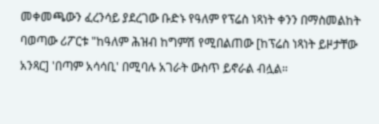መቀመጫውን ፈረንሳይ ያደረገው ቡድኑ የዓለም የፕሬስ ነጻነት ቀንን በማስመልከት ባወጣው ሪፖርቱ "ከዓለም ሕዝብ ከግምሽ የሚበልጠው [ከፕሬስ ነጻነት ይዞታቸው አንጻር] 'በጣም አሳሳቢ' በሚባሉ አገራት ውስጥ ይኖራል ብሏል።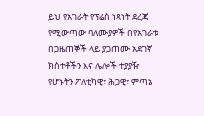ይህ የአገራት የፕሬስ ነጻነት ደረጃ የሚውጣው ባለሙያዎች በየአገራቱ በጋዜጠኞች ላይ ያጋጠሙ አደገኛ ክስተቶችን እና ሌሎች ተያያዥ የሆኑትን ፖለቲካዊ፣ ሕጋዊ፣ ምጣኔ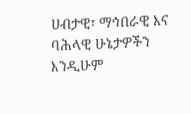ሀብታዊ፣ ማኅበራዊ እና ባሕላዊ ሁኔታዎችን እንዲሁም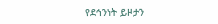የደኅንነት ይዞታን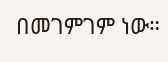በመገምገም ነው።